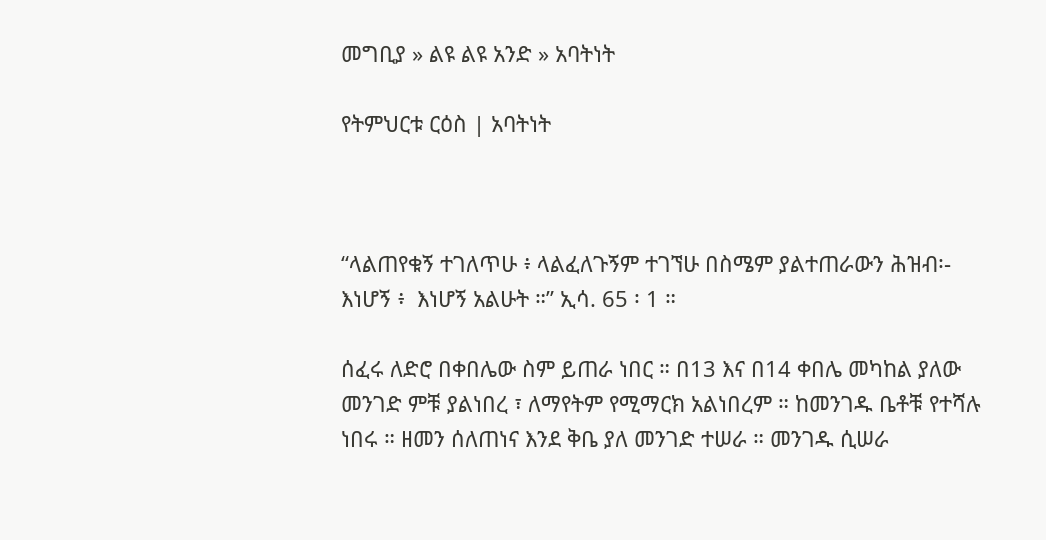መግቢያ » ልዩ ልዩ አንድ » አባትነት

የትምህርቱ ርዕስ | አባትነት



“ላልጠየቁኝ ተገለጥሁ ፥ ላልፈለጉኝም ተገኘሁ በስሜም ያልተጠራውን ሕዝብ፡- እነሆኝ ፥  እነሆኝ አልሁት ።” ኢሳ. 65 ፡ 1 ።

ሰፈሩ ለድሮ በቀበሌው ስም ይጠራ ነበር ። በ13 እና በ14 ቀበሌ መካከል ያለው መንገድ ምቹ ያልነበረ ፣ ለማየትም የሚማርክ አልነበረም ። ከመንገዱ ቤቶቹ የተሻሉ ነበሩ ። ዘመን ሰለጠነና እንደ ቅቤ ያለ መንገድ ተሠራ ። መንገዱ ሲሠራ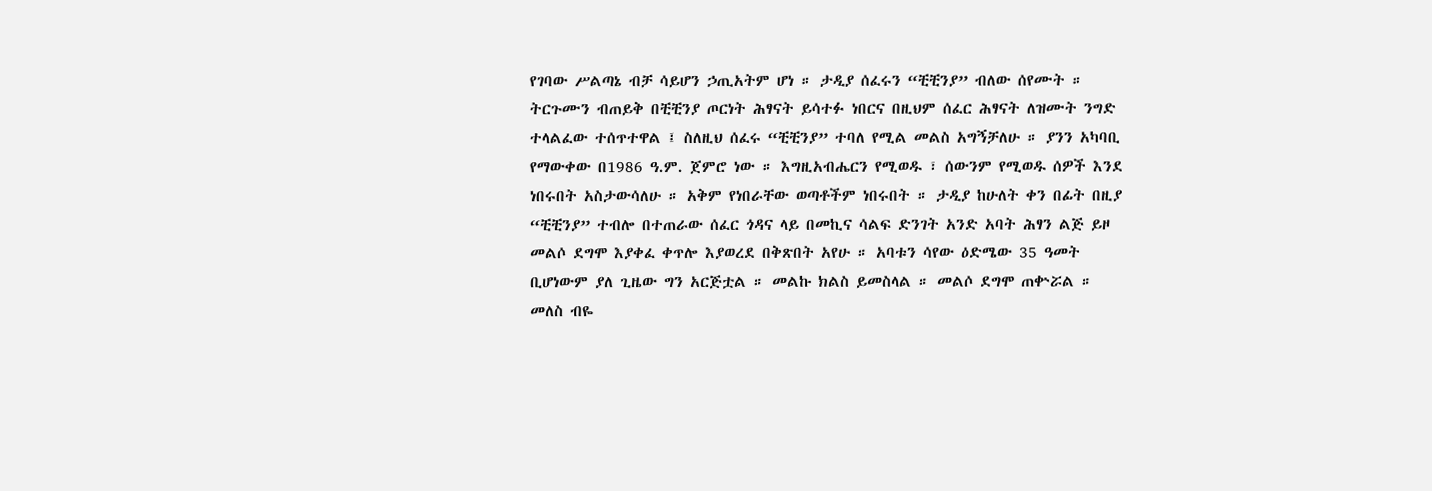የገባው ሥልጣኔ ብቻ ሳይሆን ኃጢአትም ሆነ ። ታዲያ ሰፈሩን “ቺቺንያ” ብለው ሰየሙት ። ትርጉሙን ብጠይቅ በቺቺንያ ጦርነት ሕፃናት ይሳተፉ ነበርና በዚህም ሰፈር ሕፃናት ለዝሙት ንግድ ተላልፈው ተሰጥተዋል ፤ ስለዚህ ሰፈሩ “ቺቺንያ” ተባለ የሚል መልስ አግኝቻለሁ ። ያንን አካባቢ የማውቀው በ1986 ዓ.ም. ጀምሮ ነው ። እግዚአብሔርን የሚወዱ ፣ ሰውንም የሚወዱ ሰዎች እንደ ነበሩበት አስታውሳለሁ ። አቅም የነበራቸው ወጣቶችም ነበሩበት ። ታዲያ ከሁለት ቀን በፊት በዚያ “ቺቺንያ” ተብሎ በተጠራው ሰፈር ጎዳና ላይ በመኪና ሳልፍ ድንገት አንድ አባት ሕፃን ልጅ ይዞ መልሶ ደግሞ እያቀፈ ቀጥሎ እያወረደ በቅጽበት አየሁ ። አባቱን ሳየው ዕድሜው 35 ዓመት ቢሆነውም ያለ ጊዜው ግን አርጅቷል ። መልኩ ክልስ ይመስላል ። መልሶ ደግሞ ጠቍሯል ። መለስ ብዬ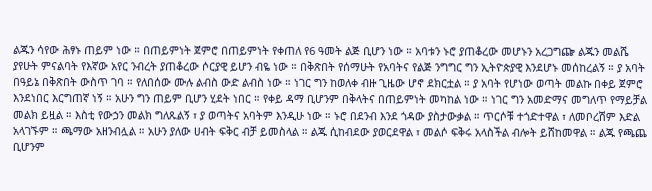ልጁን ሳየው ሕፃኑ ጠይም ነው ። በጠይምነት ጀምሮ በጠይምነት የቀጠለ የ6 ዓመት ልጅ ቢሆን ነው ። አባቱን ኑሮ ያጠቆረው መሆኑን አረጋግጬ ልጁን መልሼ ያየሁት ምናልባት የእኛው አየር ንብረት ያጠቆረው ሶርያዊ ይሆን ብዬ ነው ። በቅጽበት የሰማሁት የአባትና የልጅ ንግግር ግን ኢትዮጵያዊ እንደሆኑ መሰከረልኝ ። ያ አባት በዓይኔ በቅጽበት ውስጥ ገባ ። የለበሰው ሙሉ ልብስ ውድ ልብስ ነው ። ነገር ግን ከወለቀ ብዙ ጊዜው ሆኖ ደክርቷል ። ያ አባት የሆነው ወጣት መልኩ በቀይ ጀምሮ እንደነበር እርግጠኛ ነኝ ። አሁን ግን ጠይም ቢሆን ሂደት ነበር ። የቀይ ዳማ ቢሆንም በቅላትና በጠይምነት መካከል ነው ። ነገር ግን አመድማና መግለጥ የማይቻል መልክ ይዟል ። እስቲ የውኃን መልክ ግለጹልኝ ፣ ያ ወጣትና አባትም እንዲሁ ነው ። ኑሮ በደንብ እንደ ጎዳው ያስታውቃል ። ጥርሶቹ ተጎድተዋል ፣ ለመቦረሽም እድል አላገኙም ። ጫማው አዘንብሏል ። አሁን ያለው ሀብት ፍቅር ብቻ ይመስላል ። ልጁ ሲከብደው ያወርደዋል ፣ መልሶ ፍቅሩ አላስችል ብሎት ይሸከመዋል ። ልጁ የጫጨ ቢሆንም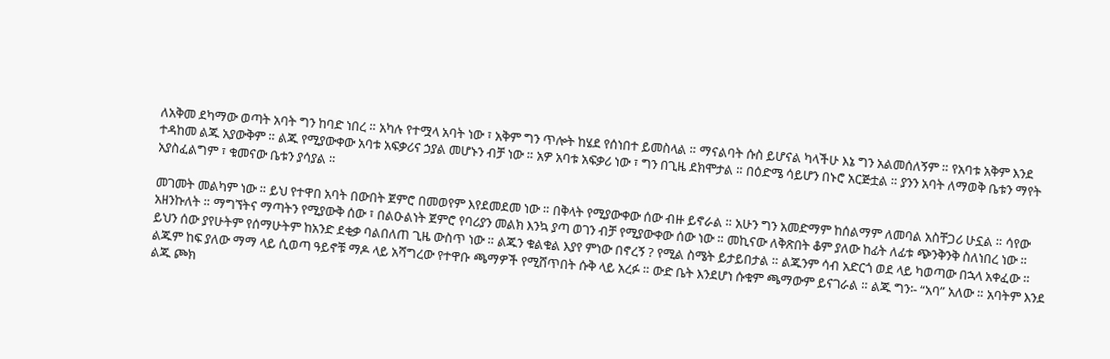ለአቅመ ደካማው ወጣት አባት ግን ከባድ ነበረ ። አካሉ የተሟላ አባት ነው ፣ አቅም ግን ጥሎት ከሄደ የሰነበተ ይመስላል ። ማናልባት ሱስ ይሆናል ካላችሁ እኔ ግን አልመሰለኝም ። የአባቱ አቅም እንደ ተዳከመ ልጁ አያውቅም ። ልጁ የሚያውቀው አባቱ አፍቃሪና ኃያል መሆኑን ብቻ ነው ። አዎ አባቱ አፍቃሪ ነው ፣ ግን በጊዜ ደክሞታል ። በዕድሜ ሳይሆን በኑሮ አርጅቷል ። ያንን አባት ለማወቅ ቤቱን ማየት አያስፈልግም ፣ ቁመናው ቤቱን ያሳያል ።

መገመት መልካም ነው ። ይህ የተዋበ አባት በውበት ጀምሮ በመወየም እየደመደመ ነው ። በቅላት የሚያውቀው ሰው ብዙ ይኖራል ። አሁን ግን አመድማም ከሰልማም ለመባል አስቸጋሪ ሁኗል ። ሳየው አዘንኩለት ። ማግኘትና ማጣትን የሚያውቅ ሰው ፣ በልዑልነት ጀምሮ የባሪያን መልክ እንኳ ያጣ ወገን ብቻ የሚያውቀው ሰው ነው ። መኪናው ለቅጽበት ቆም ያለው ከፊት ለፊቱ ጭንቅንቅ ስለነበረ ነው ። ይህን ሰው ያየሁትም የሰማሁትም ከአንድ ደቂቃ ባልበለጠ ጊዜ ውስጥ ነው ። ልጁን ቁልቁል እያየ ምነው በኖረኝ ? የሚል ስሜት ይታይበታል ። ልጁንም ሳብ አድርጎ ወደ ላይ ካወጣው በኋላ አቀፈው ። ልጁም ከፍ ያለው ማማ ላይ ሲወጣ ዓይኖቹ ማዶ ላይ አሻግረው የተዋቡ ጫማዎች የሚሸጥበት ሱቅ ላይ አረፉ ። ውድ ቤት እንደሆነ ሱቁም ጫማውም ይናገራል ። ልጁ ግን፡- “አባ” አለው ። አባትም እንደ ልጁ ጮክ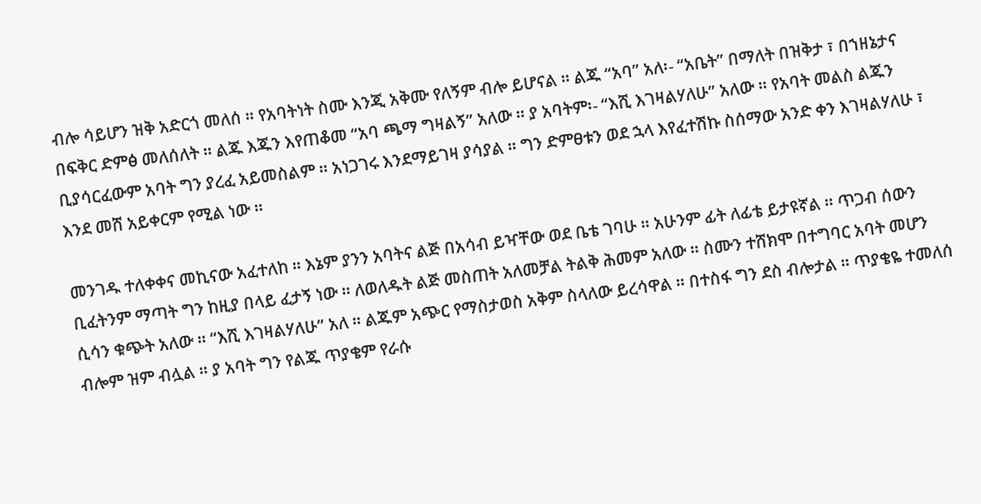ብሎ ሳይሆን ዝቅ አድርጎ መለሰ ። የአባትነት ስሙ እንጂ አቅሙ የለኝም ብሎ ይሆናል ። ልጁ “አባ” አለ፡- “አቤት” በማለት በዝቅታ ፣ በኀዘኔታና በፍቅር ድምፅ መለሰለት ። ልጁ እጁን እየጠቆመ “አባ ጫማ ግዛልኝ” አለው ። ያ አባትም፡- “እሺ እገዛልሃለሁ” አለው ። የአባት መልስ ልጁን ቢያሳርፈውም አባት ግን ያረፈ አይመስልም ። አነጋገሩ እንደማይገዛ ያሳያል ። ግን ድምፀቱን ወደ ኋላ እየፈተሽኩ ስሰማው አንድ ቀን እገዛልሃለሁ ፣ እንደ መሸ አይቀርም የሚል ነው ።

መንገዱ ተለቀቀና መኪናው አፈተለከ ። እኔም ያንን አባትና ልጅ በአሳብ ይዣቸው ወደ ቤቴ ገባሁ ። አሁንም ፊት ለፊቴ ይታዩኛል ። ጥጋብ ሰውን ቢፈትንም ማጣት ግን ከዚያ በላይ ፈታኝ ነው ። ለወለዱት ልጅ መስጠት አለመቻል ትልቅ ሕመም አለው ። ስሙን ተሸክሞ በተግባር አባት መሆን ሲሳን ቁጭት አለው ። “እሺ እገዛልሃለሁ” አለ ። ልጁም አጭር የማስታወስ አቅም ስላለው ይረሳዋል ። በተስፋ ግን ደስ ብሎታል ። ጥያቄዬ ተመለሰ ብሎም ዝም ብሏል ። ያ አባት ግን የልጁ ጥያቄም የራሱ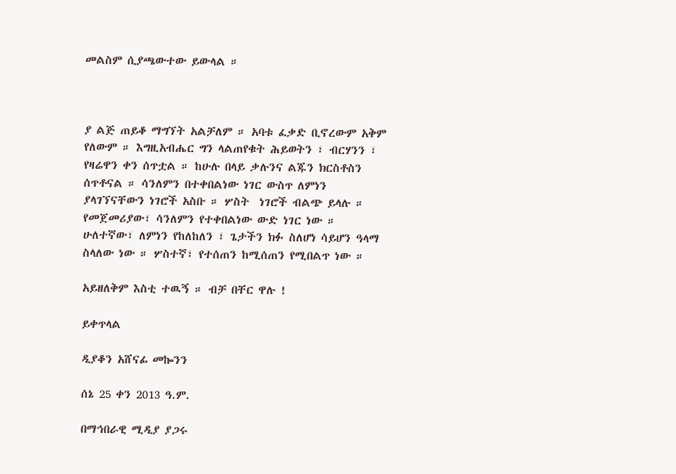መልስም ሲያጫውተው ይውላል ።



ያ ልጅ ጠይቆ ማግኘት አልቻለም ። አባቱ ፈቃድ ቢኖረውም አቅም የለውም ። እግዚአብሔር ግን ላልጠየቁት ሕይወትን ፣ ብርሃንን ፣ የዛሬዋን ቀን ሰጥቷል ። ከሁሉ በላይ ቃሉንና ልጁን ክርስቶስን ሰጥቶናል ። ሳንለምን በተቀበልነው ነገር ውስጥ ለምነን ያላገኘናቸውን ነገሮች አስቡ ። ሦስት  ነገሮች ብልጭ ይላሉ ። የመጀመሪያው፣ ሳንለምን የተቀበልነው ውድ ነገር ነው ። ሁለተኛው፣ ለምነን የከለከለን ፣ ጌታችን ክፉ ስለሆነ ሳይሆን ዓላማ ስላለው ነው ። ሦስተኛ፣ የተሰጠን ከሚሰጠን የሚበልጥ ነው ።

አይዘለቅም እስቲ ተዉኝ ። ብቻ በቸር ዋሉ !

ይቀጥላል

ዲያቆን አሸናፊ መኰንን

ሰኔ 25 ቀን 2013 ዓ.ም.

በማኅበራዊ ሚዲያ ያጋሩ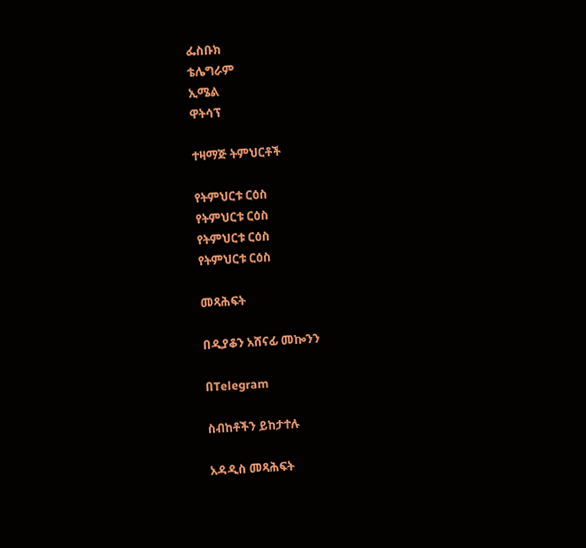ፌስቡክ
ቴሌግራም
ኢሜል
ዋትሳፕ

ተዛማጅ ትምህርቶች

የትምህርቱ ርዕስ
የትምህርቱ ርዕስ
የትምህርቱ ርዕስ
የትምህርቱ ርዕስ

መጻሕፍት

በዲያቆን አሸናፊ መኰንን

በTelegram

ስብከቶችን ይከታተሉ

አዳዲስ መጻሕፍት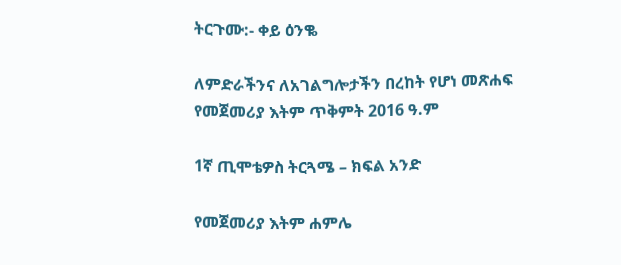ትርጉሙ:- ቀይ ዕንቈ

ለምድራችንና ለአገልግሎታችን በረከት የሆነ መጽሐፍ
የመጀመሪያ እትም ጥቅምት 2016 ዓ.ም

1ኛ ጢሞቴዎስ ትርጓሜ – ክፍል አንድ

የመጀመሪያ እትም ሐምሌ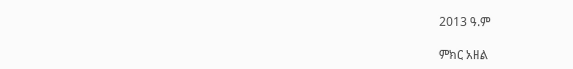2013 ዓ.ም

ምክር አዘል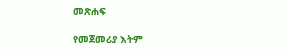መጽሐፍ

የመጀመሪያ እትም